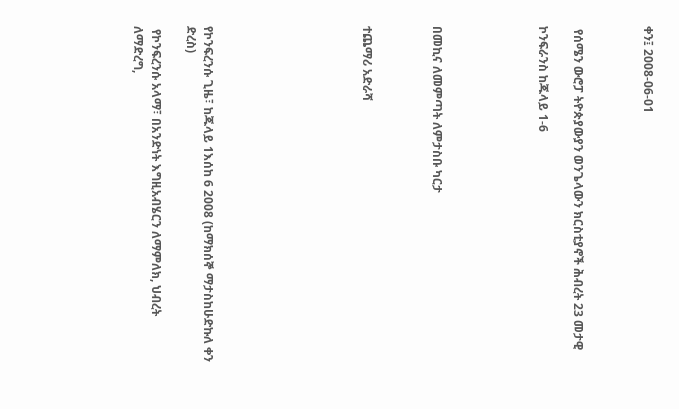ቀን፤ 2008-06-01



 የሰሜን ውሮፓ ትዮጵያውያን ወንጌላውን ክርስቲያኖች ሕብረት 23 መታዊ

ኮንፍራንስ ከጁላይ 1-6





በመኪና ለመምጣት ለምታስቡ ካርታ



ተጨማሪ አድራሻ








የኮንፍረንሱ ጊዜ፣ ከጁላይ 1እሰከ 6 2008 (ከማክሰኞ ማታስከሁድኩለ ቀን ድረስ)

 የኮንፍረንሱ አላማ፣ በአንድነት እግዚአብሄርን ለማምለክ, ህብረት ለማድረግ,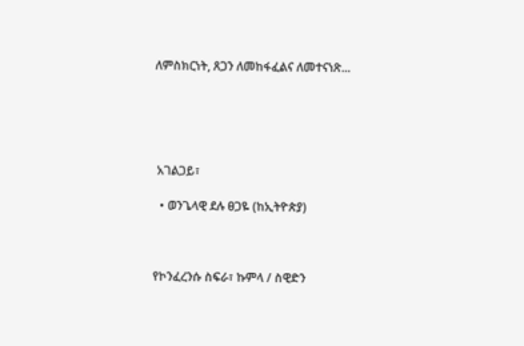ለምስክርነት, ጸጋን ለመከፋፈልና ለመተናነጽ...





 አገልጋይ፣

  • ወንጌላዊ ደሉ ፀጋዬ (ከኢትዮጵያ)



የኮንፈረንሱ ስፍራ፣ ኩምላ / ስዊድን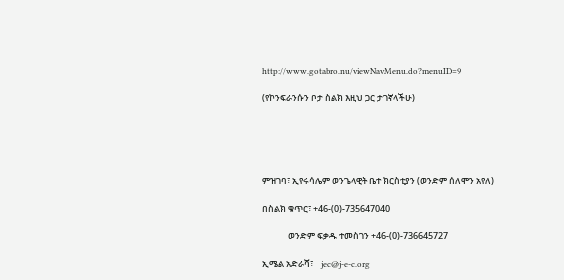http://www.gotabro.nu/viewNavMenu.do?menuID=9

(የኮንፍራንሱን ቦታ ስልክ እዚህ ጋር ታገኛላችሁ)





ምዝገባ፣ ኢየሩሳሌም ወንጌላዊት ቤተ ክርስቲያን (ወንድም ሰለሞን አየለ)

በስልክ ቁጥር፣ +46-(0)-735647040

             ወንድም ፍቃዱ ተመስገን +46-(0)-736645727

ኢሜል አድራሻ፣    jec@j-e-c.org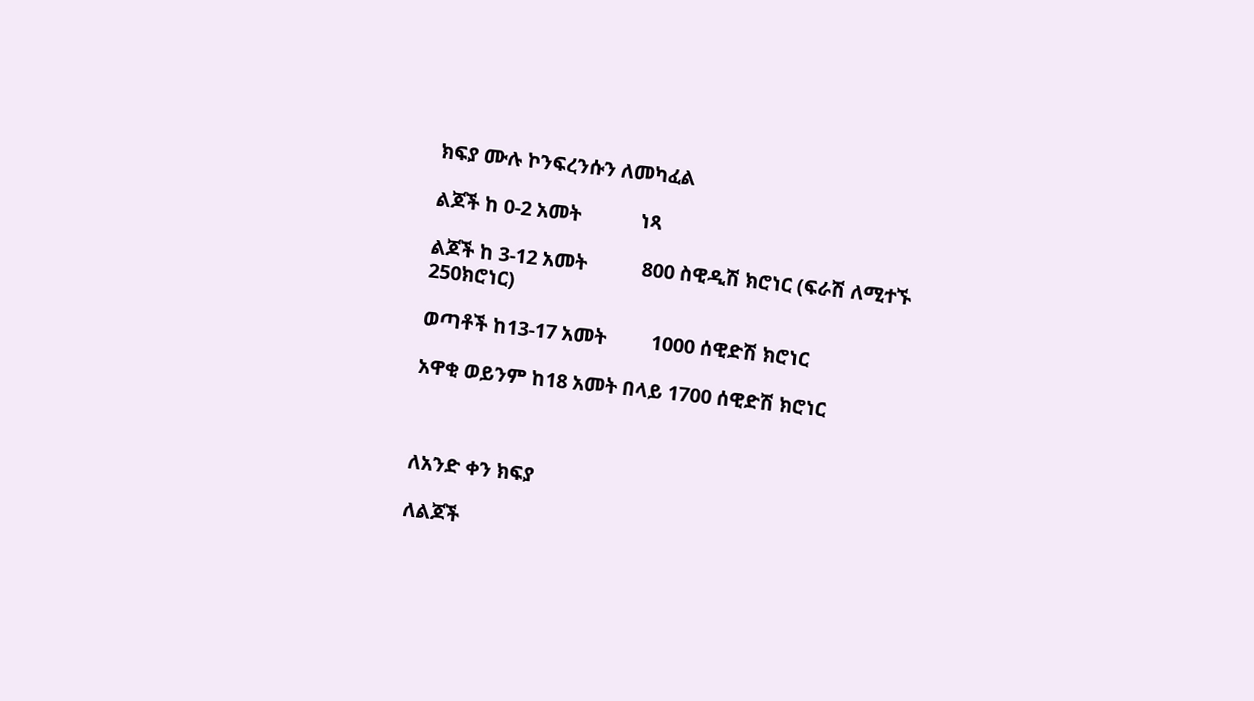ክፍያ ሙሉ ኮንፍረንሱን ለመካፈል

ልጆች ከ 0-2 አመት            ነጻ

ልጆች ከ 3-12 አመት           800 ስዊዲሽ ክሮነር (ፍራሽ ለሚተኙ 250ክሮነር)

ወጣቶች ከ13-17 አመት         1000 ሰዊድሽ ክሮነር

አዋቂ ወይንም ከ18 አመት በላይ 1700 ሰዊድሽ ክሮነር



ለአንድ ቀን ክፍያ

ለልጆች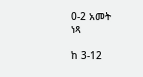0-2 አመት             ነጻ

ከ 3-12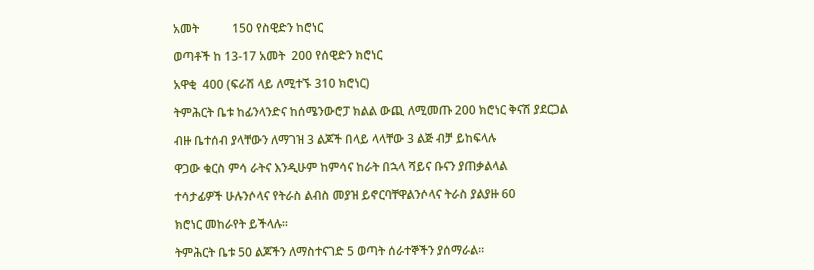አመት           150 የስዊድን ከሮነር

ወጣቶች ከ 13-17 አመት  200 የሰዊድን ክሮነር

አዋቂ  400 (ፍራሽ ላይ ለሚተኙ 310 ክሮነር)

ትምሕርት ቤቱ ከፊንላንድና ከሰሜንውሮፓ ክልል ውጪ ለሚመጡ 200 ክሮነር ቅናሽ ያደርጋል

ብዙ ቤተሰብ ያላቸውን ለማገዝ 3 ልጆች በላይ ላላቸው 3 ልጅ ብቻ ይከፍላሉ

ዋጋው ቁርስ ምሳ ራትና እንዲሁም ከምሳና ከራት በኋላ ሻይና ቡናን ያጠቃልላል

ተሳታፊዎች ሁሉንሶላና የትራስ ልብስ መያዝ ይኖርባቸዋልንሶላና ትራስ ያልያዙ 60

ክሮነር መከራየት ይችላሉ፡፡

ትምሕርት ቤቱ 50 ልጆችን ለማስተናገድ 5 ወጣት ሰራተኞችን ያሰማራል፡፡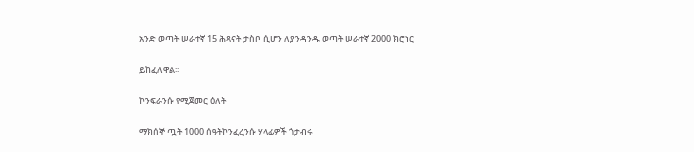አንድ ወጣት ሠራተኛ 15 ሕጻናት ታስቦ ሲሆን ለያንዳንዱ ወጣት ሠራተኛ 2000 ክሮነር

ይከፈለዋል፡፡

ኮንፍራንሱ የሚጀመር ዕለት

ማክሰኞ ጧት 1000 ሰዓትኮንፈረንሱ ሃላፊዎች ጎታብሩ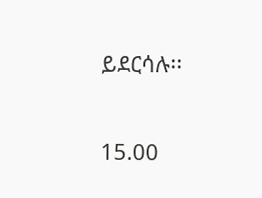ይደርሳሉ፡፡

15.00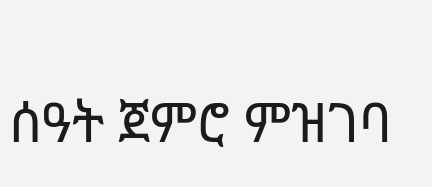ሰዓት ጀምሮ ምዝገባ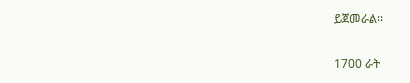ይጀመራል፡፡

1700 ራት